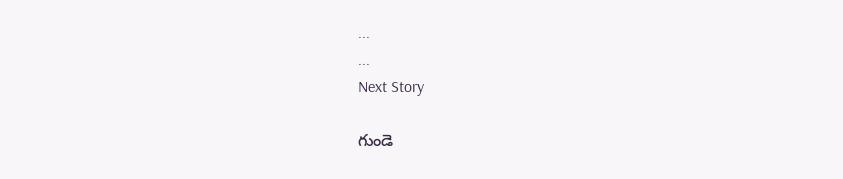...
...
Next Story

గుండె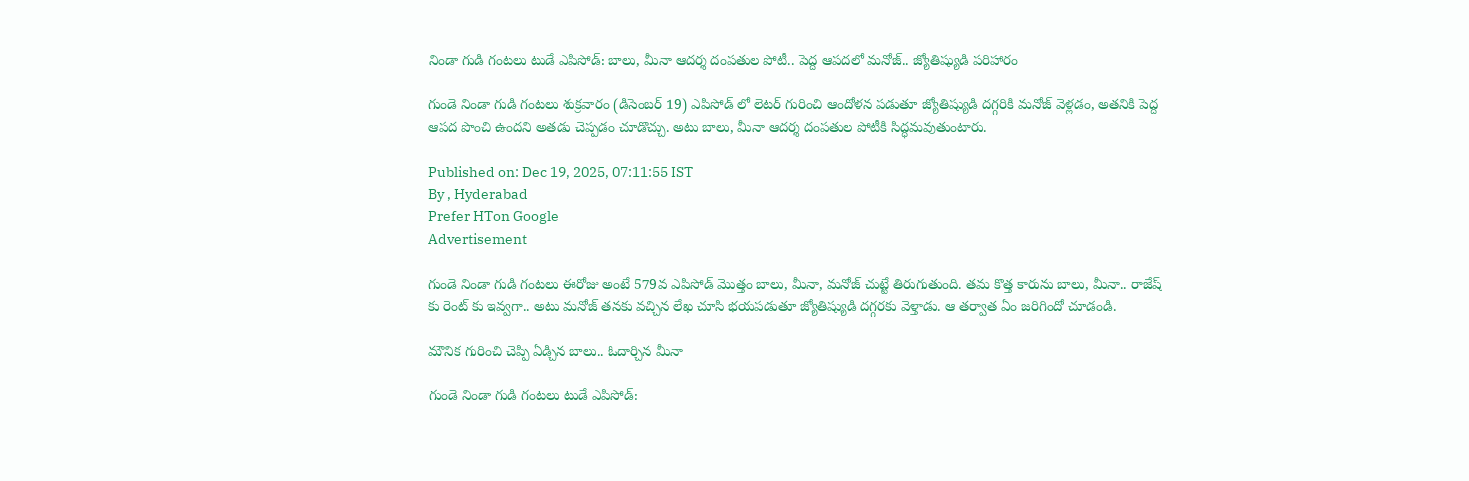నిండా గుడి గంటలు టుడే ఎపిసోడ్: బాలు, మీనా ఆదర్శ దంపతుల పోటీ.. పెద్ద ఆపదలో మనోజ్.. జ్యోతిష్యుడి పరిహారం

గుండె నిండా గుడి గంటలు శుక్రవారం (డిసెంబర్ 19) ఎపిసోడ్ లో లెటర్ గురించి ఆందోళన పడుతూ జ్యోతిష్యుడి దగ్గరికి మనోజ్ వెళ్లడం, అతనికి పెద్ద ఆపద పొంచి ఉందని అతడు చెప్పడం చూడొచ్చు. అటు బాలు, మీనా ఆదర్శ దంపతుల పోటీకి సిద్ధమవుతుంటారు.

Published on: Dec 19, 2025, 07:11:55 IST
By , Hyderabad
Prefer HTon Google
Advertisement

గుండె నిండా గుడి గంటలు ఈరోజు అంటే 579వ ఎపిసోడ్ మొత్తం బాలు, మీనా, మనోజ్ చుట్టే తిరుగుతుంది. తమ కొత్త కారును బాలు, మీనా.. రాజేష్ కు రెంట్ కు ఇవ్వగా.. అటు మనోజ్ తనకు వచ్చిన లేఖ చూసి భయపడుతూ జ్యోతిష్యుడి దగ్గరకు వెళ్తాడు. ఆ తర్వాత ఏం జరిగిందో చూడండి.

మౌనిక గురించి చెప్పి ఏడ్చిన బాలు.. ఓదార్చిన మీనా

గుండె నిండా గుడి గంటలు టుడే ఎపిసోడ్: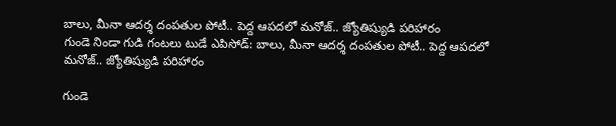బాలు, మీనా ఆదర్శ దంపతుల పోటీ.. పెద్ద ఆపదలో మనోజ్.. జ్యోతిష్యుడి పరిహారం
గుండె నిండా గుడి గంటలు టుడే ఎపిసోడ్: బాలు, మీనా ఆదర్శ దంపతుల పోటీ.. పెద్ద ఆపదలో మనోజ్.. జ్యోతిష్యుడి పరిహారం

గుండె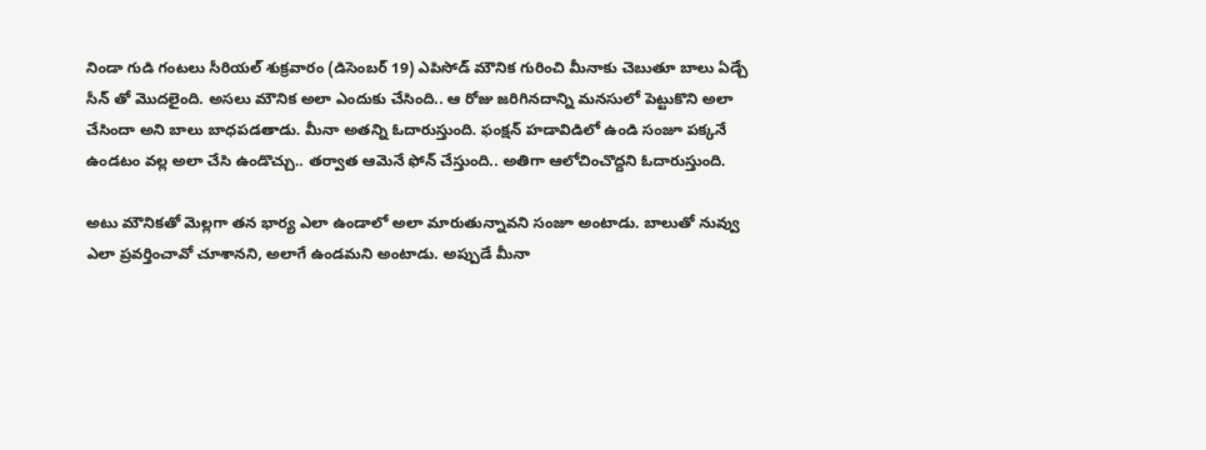నిండా గుడి గంటలు సీరియల్ శుక్రవారం (డిసెంబర్ 19) ఎపిసోడ్ మౌనిక గురించి మీనాకు చెబుతూ బాలు ఏడ్చే సీన్ తో మొదలైంది. అసలు మౌనిక అలా ఎందుకు చేసింది.. ఆ రోజు జరిగినదాన్ని మనసులో పెట్టుకొని అలా చేసిందా అని బాలు బాధపడతాడు. మీనా అతన్ని ఓదారుస్తుంది. ఫంక్షన్ హడావిడిలో ఉండి సంజూ పక్కనే ఉండటం వల్ల అలా చేసి ఉండొచ్చు.. తర్వాత ఆమెనే ఫోన్ చేస్తుంది.. అతిగా ఆలోచించొద్దని ఓదారుస్తుంది.

అటు మౌనికతో మెల్లగా తన భార్య ఎలా ఉండాలో అలా మారుతున్నావని సంజూ అంటాడు. బాలుతో నువ్వు ఎలా ప్రవర్తించావో చూశానని, అలాగే ఉండమని అంటాడు. అప్పుడే మీనా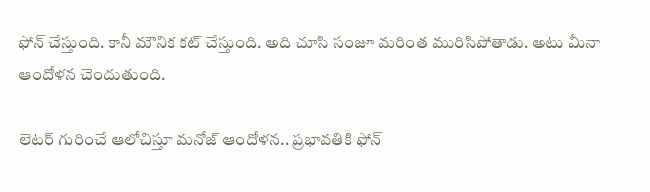ఫోన్ చేస్తుంది. కానీ మౌనిక కట్ చేస్తుంది. అది చూసి సంజూ మరింత మురిసిపోతాడు. అటు మీనా ఆందోళన చెందుతుంది.

లెటర్ గురించే ఆలోచిస్తూ మనోజ్ ఆందోళన.. ప్రభావతికి ఫోన్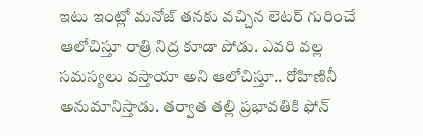ఇటు ఇంట్లో మనోజ్ తనకు వచ్చిన లెటర్ గురించే ఆలోచిస్తూ రాత్రి నిద్ర కూడా పోడు. ఎవరి వల్ల సమస్యలు వస్తాయా అని ఆలోచిస్తూ.. రోహిణినీ అనుమానిస్తాడు. తర్వాత తల్లి ప్రభావతికి ఫోన్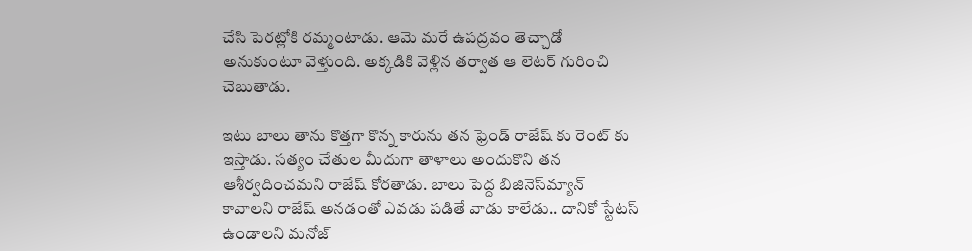చేసి పెరట్లోకి రమ్మంటాడు. ఆమె మరే ఉపద్రవం తెచ్చాడో అనుకుంటూ వెళ్తుంది. అక్కడికి వెళ్లిన తర్వాత ఆ లెటర్ గురించి చెబుతాడు.

ఇటు బాలు తాను కొత్తగా కొన్న కారును తన ఫ్రెండ్ రాజేష్ కు రెంట్ కు ఇస్తాడు. సత్యం చేతుల మీదుగా తాళాలు అందుకొని తన ఆశీర్వదించమని రాజేష్ కోరతాడు. బాలు పెద్ద బిజినెస్‌మ్యాన్ కావాలని రాజేష్ అనడంతో ఎవడు పడితే వాడు కాలేడు.. దానికో స్టేటస్ ఉండాలని మనోజ్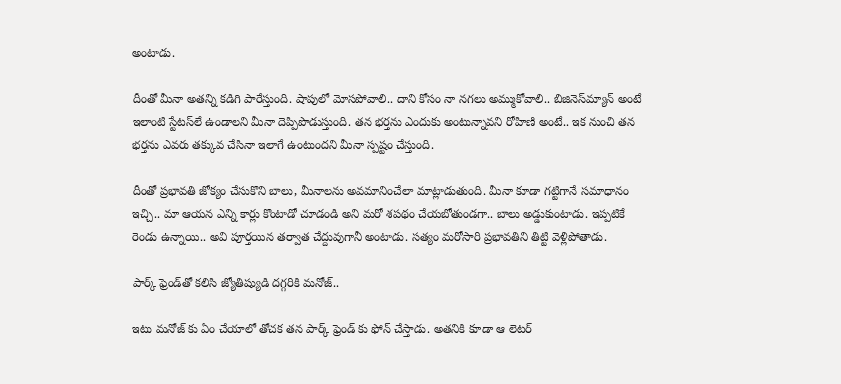అంటాడు.

దీంతో మీనా అతన్ని కడిగి పారేస్తుంది. షాపులో మోసపోవాలి.. దాని కోసం నా నగలు అమ్ముకోవాలి.. బిజినెస్‌మ్యాన్ అంటే ఇలాంటి స్టేటస్‌లే ఉండాలని మీనా దెప్పిపొడుస్తుంది. తన భర్తను ఎందుకు అంటున్నావని రోహిణి అంటే.. ఇక నుంచి తన భర్తను ఎవరు తక్కువ చేసినా ఇలాగే ఉంటుందని మీనా స్పష్టం చేస్తుంది.

దీంతో ప్రభావతి జోక్యం చేసుకొని బాలు, మీనాలను అవమానించేలా మాట్లాడుతుంది. మీనా కూడా గట్టిగానే సమాధానం ఇచ్చి.. మా ఆయన ఎన్ని కార్లు కొంటాడో చూడండి అని మరో శపథం చేయబోతుండగా.. బాలు అడ్డుకుంటాడు. ఇప్పటికే రెండు ఉన్నాయి.. అవి పూర్తయిన తర్వాత చేద్దువుగానీ అంటాడు. సత్యం మరోసారి ప్రభావతిని తిట్టి వెళ్లిపోతాడు.

పార్క్ ఫ్రెండ్‌తో కలిసి జ్యోతిష్యుడి దగ్గరికి మనోజ్..

ఇటు మనోజ్ కు ఏం చేయాలో తోచక తన పార్క్ ఫ్రెండ్ కు ఫోన్ చేస్తాడు. అతనికి కూడా ఆ లెటర్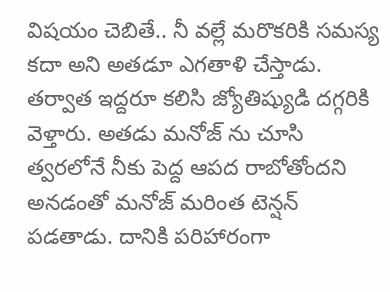విషయం చెబితే.. నీ వల్లే మరొకరికి సమస్య కదా అని అతడూ ఎగతాళి చేస్తాడు. తర్వాత ఇద్దరూ కలిసి జ్యోతిష్యుడి దగ్గరికి వెళ్తారు. అతడు మనోజ్ ను చూసి త్వరలోనే నీకు పెద్ద ఆపద రాబోతోందని అనడంతో మనోజ్ మరింత టెన్షన్ పడతాడు. దానికి పరిహారంగా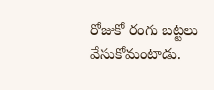రోజుకో రంగు బట్టలు వేసుకోమంటాడు.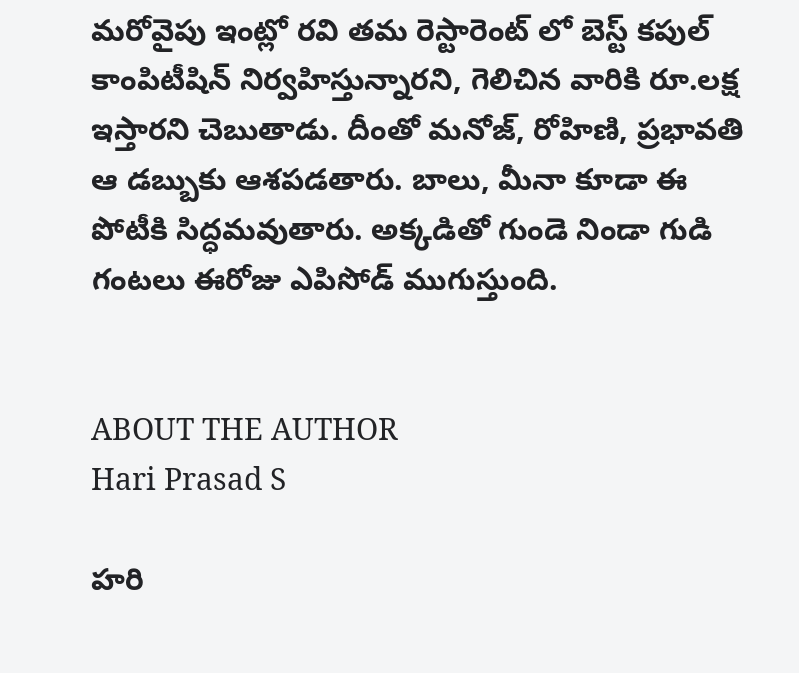మరోవైపు ఇంట్లో రవి తమ రెస్టారెంట్ లో బెస్ట్ కపుల్ కాంపిటీషిన్ నిర్వహిస్తున్నారని, గెలిచిన వారికి రూ.లక్ష ఇస్తారని చెబుతాడు. దీంతో మనోజ్, రోహిణి, ప్రభావతి ఆ డబ్బుకు ఆశపడతారు. బాలు, మీనా కూడా ఈ పోటీకి సిద్ధమవుతారు. అక్కడితో గుండె నిండా గుడి గంటలు ఈరోజు ఎపిసోడ్ ముగుస్తుంది.


ABOUT THE AUTHOR
Hari Prasad S

హరి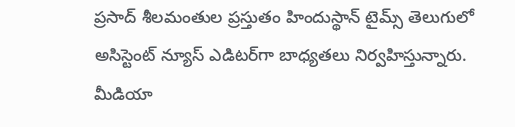ప్రసాద్ శీలమంతుల ప్రస్తుతం హిందుస్థాన్ టైమ్స్ తెలుగులో అసిస్టెంట్ న్యూస్ ఎడిటర్‌గా బాధ్యతలు నిర్వహిస్తున్నారు. మీడియా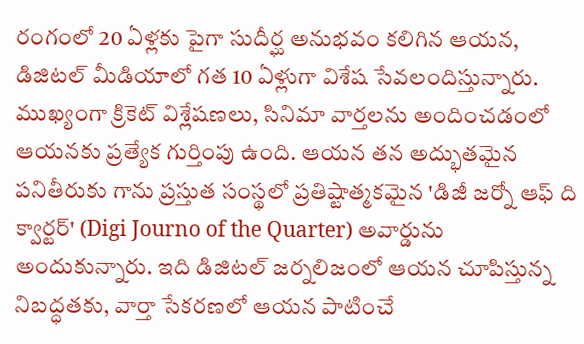రంగంలో 20 ఏళ్లకు పైగా సుదీర్ఘ అనుభవం కలిగిన ఆయన, డిజిటల్ మీడియాలో గత 10 ఏళ్లుగా విశేష సేవలందిస్తున్నారు. ముఖ్యంగా క్రికెట్ విశ్లేషణలు, సినిమా వార్తలను అందించడంలో ఆయనకు ప్రత్యేక గుర్తింపు ఉంది. ఆయన తన అద్భుతమైన పనితీరుకు గాను ప్రస్తుత సంస్థలో ప్రతిష్టాత్మకమైన 'డిజీ జర్నో ఆఫ్ ది క్వార్టర్' (Digi Journo of the Quarter) అవార్డును అందుకున్నారు. ఇది డిజిటల్ జర్నలిజంలో ఆయన చూపిస్తున్న నిబద్ధతకు, వార్తా సేకరణలో ఆయన పాటించే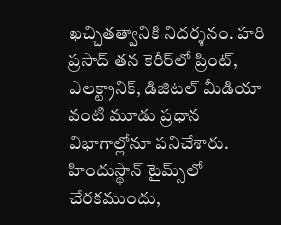ఖచ్చితత్వానికి నిదర్శనం. హరి ప్రసాద్ తన కెరీర్‌లో ప్రింట్, ఎలక్ట్రానిక్, డిజిటల్ మీడియా వంటి మూడు ప్రధాన విభాగాల్లోనూ పనిచేశారు. హిందుస్థాన్ టైమ్స్‌లో చేరకముందు,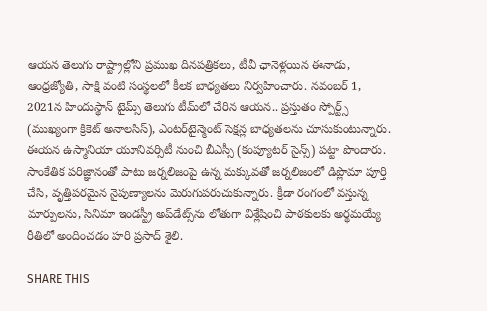ఆయన తెలుగు రాష్ట్రాల్లోని ప్రముఖ దినపత్రికలు, టీవీ ఛానెళ్లయిన ఈనాడు, ఆంధ్రజ్యోతి, సాక్షి వంటి సంస్థలలో కీలక బాధ్యతలు నిర్వహించారు. నవంబర్ 1, 2021న హిందుస్థాన్ టైమ్స్ తెలుగు టీమ్‌లో చేరిన ఆయన.. ప్రస్తుతం స్పోర్ట్స్ (ముఖ్యంగా క్రికెట్ అనాలసిస్), ఎంటర్‌టైన్మెంట్ సెక్షన్ల బాధ్యతలను చూసుకుంటున్నారు. ఈయన ఉస్మానియా యూనివర్సిటీ నుంచి బీఎస్సీ (కంప్యూటర్ సైన్స్) పట్టా పొందారు. సాంకేతిక పరిజ్ఞానంతో పాటు జర్నలిజంపై ఉన్న మక్కువతో జర్నలిజంలో డిప్లొమా పూర్తి చేసి, వృత్తిపరమైన నైపుణ్యాలను మెరుగుపరుచుకున్నారు. క్రీడా రంగంలో వస్తున్న మార్పులను, సినిమా ఇండస్ట్రీ అప్‌డేట్స్‌ను లోతుగా విశ్లేషించి పాఠకులకు అర్థమయ్యే రీతిలో అందించడం హరి ప్రసాద్ శైలి.

SHARE THIS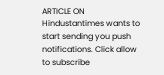ARTICLE ON
Hindustantimes wants to start sending you push notifications. Click allow to subscribe